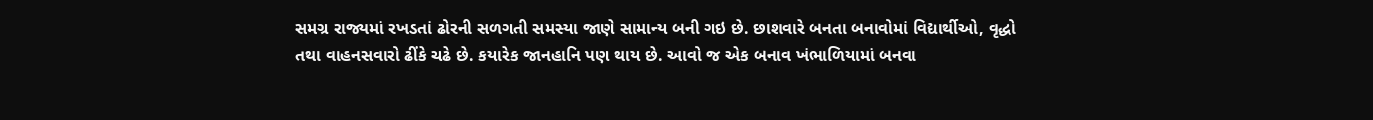સમગ્ર રાજ્યમાં રખડતાં ઢોરની સળગતી સમસ્યા જાણે સામાન્ય બની ગઇ છે. છાશવારે બનતા બનાવોમાં વિદ્યાર્થીઓ, વૃદ્ધો તથા વાહનસવારો ઢીંકે ચઢે છે. કયારેક જાનહાનિ પણ થાય છે. આવો જ એક બનાવ ખંભાળિયામાં બનવા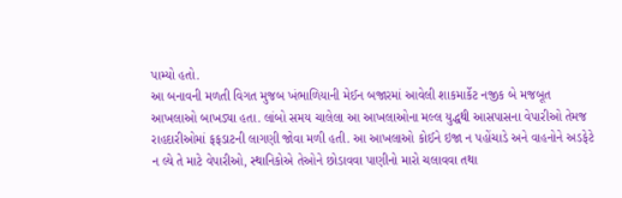પામ્યો હતો.
આ બનાવની મળતી વિગત મુજબ ખંભાળિયાની મેઈન બજારમાં આવેલી શાકમાર્કેટ નજીક બે મજબૂત આખલાઓ બાખડ્યા હતા. લાંબો સમય ચાલેલા આ આખલાઓના મલ્લ યુદ્ધથી આસપાસના વેપારીઓ તેમજ રાહદારીઓમાં ફફડાટની લાગણી જોવા મળી હતી. આ આખલાઓ કોઈને ઇજા ન પહોંચાડે અને વાહનોને અડફેટે ન લ્યે તે માટે વેપારીઓ, સ્થાનિકોએ તેઓને છોડાવવા પાણીનો મારો ચલાવવા તથા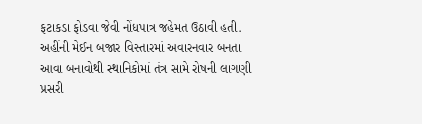ફટાકડા ફોડવા જેવી નોંધપાત્ર જહેમત ઉઠાવી હતી. અહીંની મેઈન બજાર વિસ્તારમાં અવારનવાર બનતા આવા બનાવોથી સ્થાનિકોમાં તંત્ર સામે રોષની લાગણી પ્રસરી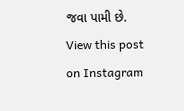જવા પામી છે.
View this post on Instagram